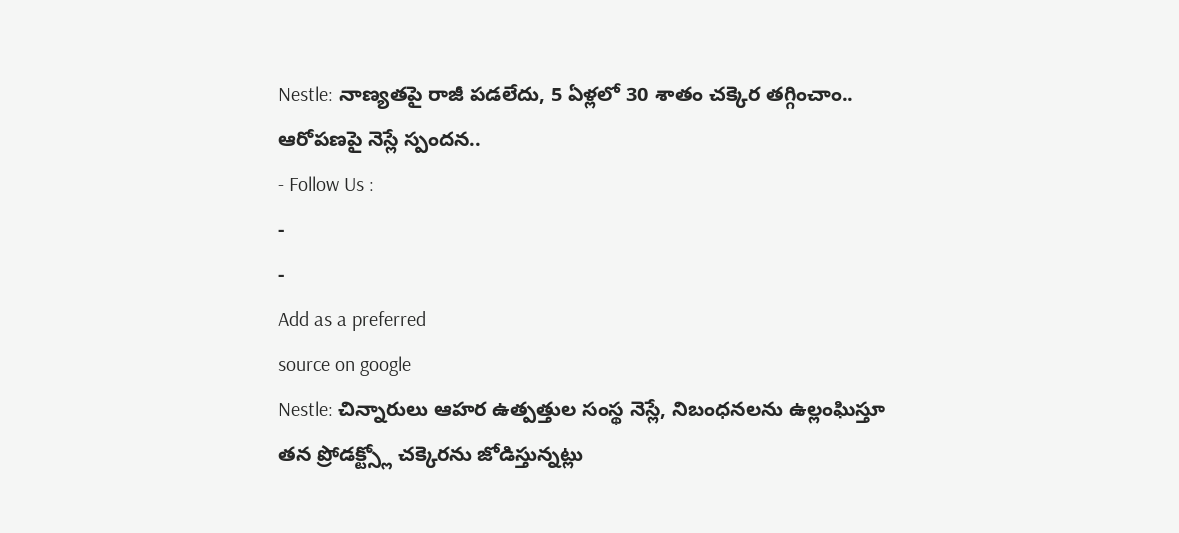Nestle: నాణ్యతపై రాజీ పడలేదు, 5 ఏళ్లలో 30 శాతం చక్కెర తగ్గించాం.. ఆరోపణపై నెస్లే స్పందన..
- Follow Us :
-
-
Add as a preferred
source on google
Nestle: చిన్నారులు ఆహర ఉత్పత్తుల సంస్థ నెస్లే, నిబంధనలను ఉల్లంఘిస్తూ తన ప్రోడక్ట్స్లో చక్కెరను జోడిస్తున్నట్లు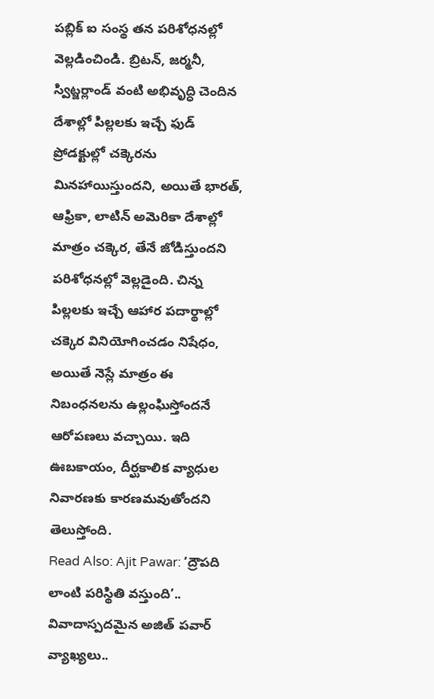పబ్లిక్ ఐ సంస్థ తన పరిశోధనల్లో వెల్లడించిండి. బ్రిటన్, జర్మనీ, స్విట్జర్లాండ్ వంటి అభివృద్ధి చెందిన దేశాల్లో పిల్లలకు ఇచ్చే ఫుడ్ ప్రోడక్టుల్లో చక్కెరను మినహాయిస్తుందని, అయితే భారత్, ఆఫ్రికా, లాటిన్ అమెరికా దేశాల్లో మాత్రం చక్కెర, తేనే జోడిస్తుందని పరిశోధనల్లో వెల్లడైంది. చిన్న పిల్లలకు ఇచ్చే ఆహార పదార్థాల్లో చక్కెర వినియోగించడం నిషేధం, అయితే నెస్లే మాత్రం ఈ నిబంధనలను ఉల్లంఘిస్తోందనే ఆరోపణలు వచ్చాయి. ఇది ఊబకాయం, దీర్ఘకాలిక వ్యాధుల నివారణకు కారణమవుతోందని తెలుస్తోంది.
Read Also: Ajit Pawar: ‘ద్రౌపది లాంటి పరిస్థితి వస్తుంది’.. వివాదాస్పదమైన అజిత్ పవార్ వ్యాఖ్యలు..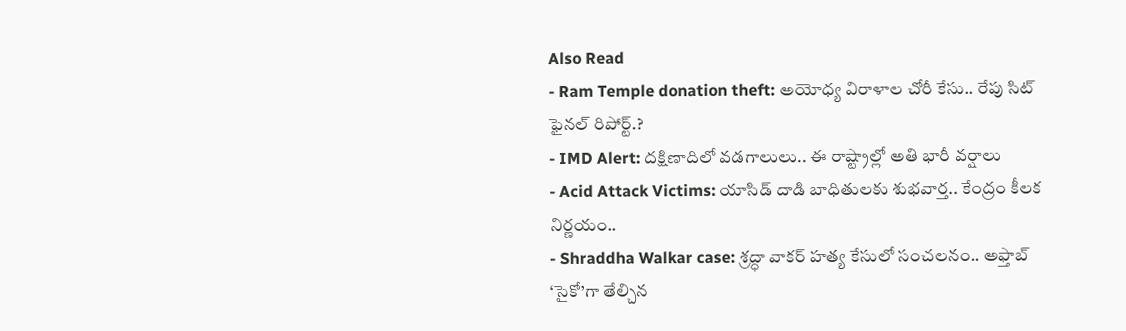Also Read
- Ram Temple donation theft: అయోధ్య విరాళాల చోరీ కేసు.. రేపు సిట్ ఫైనల్ రిపోర్ట్.?
- IMD Alert: దక్షిణాదిలో వడగాలులు.. ఈ రాష్ట్రాల్లో అతి భారీ వర్షాలు
- Acid Attack Victims: యాసిడ్ దాడి బాధితులకు శుభవార్త.. కేంద్రం కీలక నిర్ణయం..
- Shraddha Walkar case: శ్రద్ధా వాకర్ హత్య కేసులో సంచలనం.. అఫ్తాబ్ ‘సైకో’గా తేల్చిన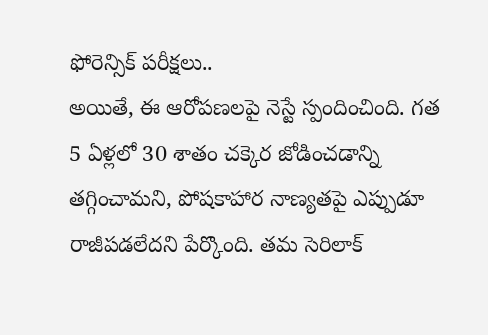ఫోరెన్సిక్ పరీక్షలు..
అయితే, ఈ ఆరోపణలపై నెస్టే స్పందించింది. గత 5 ఏళ్లలో 30 శాతం చక్కెర జోడించడాన్ని తగ్గించామని, పోషకాహార నాణ్యతపై ఎప్పుడూ రాజీపడలేదని పేర్కొంది. తమ సెరిలాక్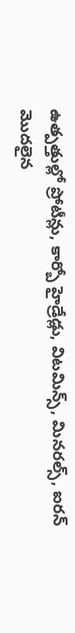ఉత్పత్తుల్లో ప్రోటీన్లు, కార్బో హైడ్రేడ్లు, విటమిన్స్, మినరల్స్, ఐరన్ మొదలైన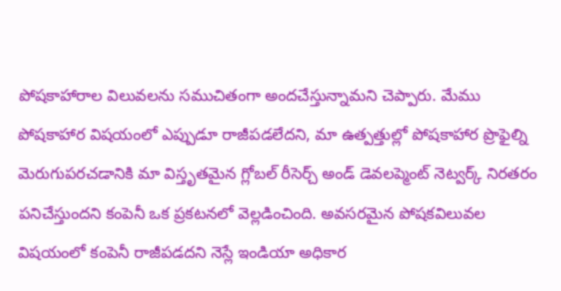పోషకాహారాల విలువలను సముచితంగా అందచేస్తున్నామని చెప్పారు. మేము పోషకాహార విషయంలో ఎప్పుడూ రాజీపడలేదని, మా ఉత్పత్తుల్లో పోషకాహార ప్రొఫైల్ని మెరుగుపరచడానికి మా విస్తృతమైన గ్లోబల్ రీసెర్చ్ అండ్ డెవలప్మెంట్ నెట్వర్క్ నిరతరం పనిచేస్తుందని కంపెనీ ఒక ప్రకటనలో వెల్లడించింది. అవసరమైన పోషకవిలువల విషయంలో కంపెనీ రాజీపడదని నెస్లే ఇండియా అధికార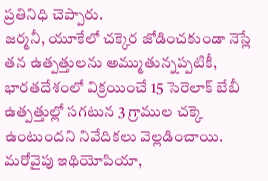ప్రతినిధి చెప్పారు.
జర్మనీ, యూకేలో చక్కెర జోడించకుండా నెస్లే తన ఉత్పత్తులను అమ్ముతున్నప్పటికీ, భారతదేశంలో విక్రయించే 15 సెరెలాక్ బేబీ ఉత్పత్తుల్లో సగటున 3 గ్రాముల చక్కె ఉంటుందని నివేదికలు వెల్లడించాయి. మరోవైపు ఇథియోపియా,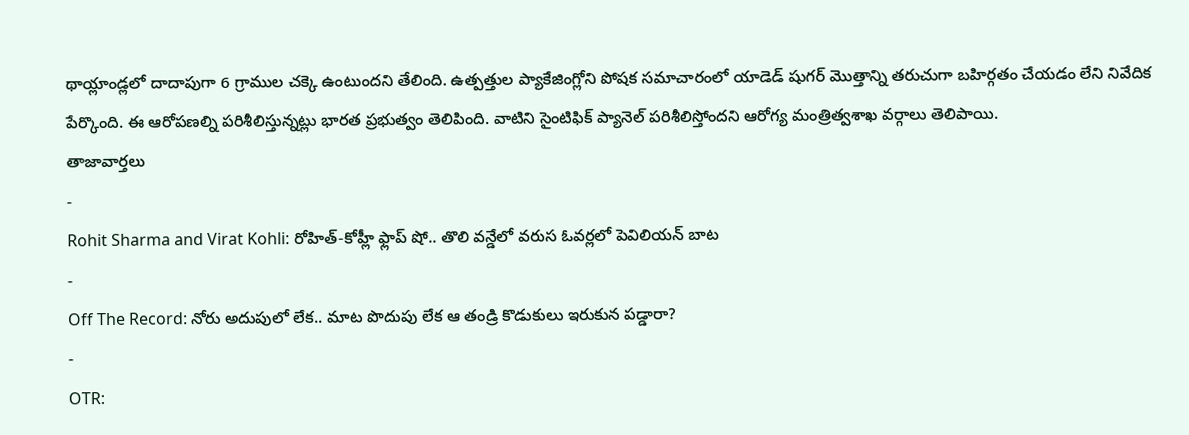థాయ్లాండ్లలో దాదాపుగా 6 గ్రాముల చక్కె ఉంటుందని తేలింది. ఉత్పత్తుల ప్యాకేజింగ్లోని పోషక సమాచారంలో యాడెడ్ షుగర్ మొత్తాన్ని తరుచుగా బహిర్గతం చేయడం లేని నివేదిక పేర్కొంది. ఈ ఆరోపణల్ని పరిశీలిస్తున్నట్లు భారత ప్రభుత్వం తెలిపింది. వాటిని సైంటిఫిక్ ప్యానెల్ పరిశీలిస్తోందని ఆరోగ్య మంత్రిత్వశాఖ వర్గాలు తెలిపాయి.
తాజావార్తలు
-
Rohit Sharma and Virat Kohli: రోహిత్-కోహ్లీ ఫ్లాప్ షో.. తొలి వన్డేలో వరుస ఓవర్లలో పెవిలియన్ బాట
-
Off The Record: నోరు అదుపులో లేక.. మాట పొదుపు లేక ఆ తండ్రి కొడుకులు ఇరుకున పడ్డారా?
-
OTR: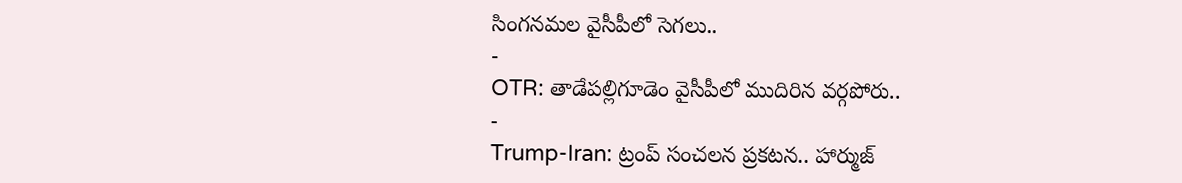సింగనమల వైసీపీలో సెగలు..
-
OTR: తాడేపల్లిగూడెం వైసీపీలో ముదిరిన వర్గపోరు..
-
Trump-Iran: ట్రంప్ సంచలన ప్రకటన.. హార్ముజ్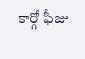కార్గో ఫీజు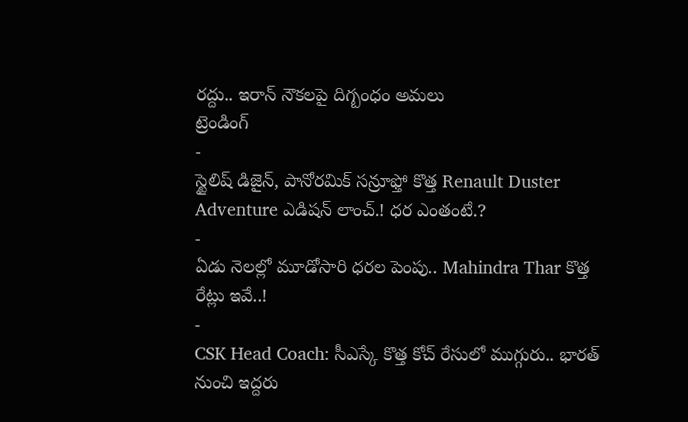రద్దు.. ఇరాన్ నౌకలపై దిగ్బంధం అమలు
ట్రెండింగ్
-
స్టైలిష్ డిజైన్, పానోరమిక్ సన్రూఫ్తో కొత్త Renault Duster Adventure ఎడిషన్ లాంచ్.! ధర ఎంతంటే.?
-
ఏడు నెలల్లో మూడోసారి ధరల పెంపు.. Mahindra Thar కొత్త రేట్లు ఇవే..!
-
CSK Head Coach: సీఎస్కే కొత్త కోచ్ రేసులో ముగ్గురు.. భారత్ నుంచి ఇద్దరు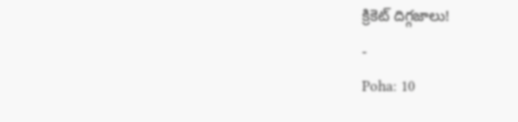క్రికెట్ దిగ్గజాలు!
-
Poha: 10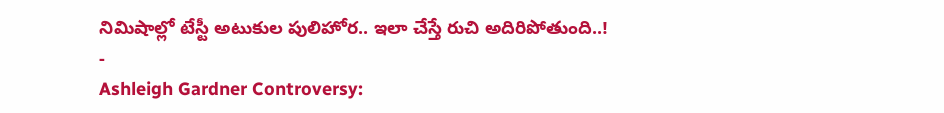నిమిషాల్లో టేస్టీ అటుకుల పులిహోర.. ఇలా చేస్తే రుచి అదిరిపోతుంది..!
-
Ashleigh Gardner Controversy: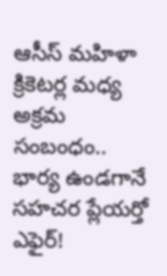ఆసీస్ మహిళా క్రికెటర్ల మధ్య అక్రమ సంబంధం.. భార్య ఉండగానే సహచర ప్లేయర్తో ఎఫైర్!